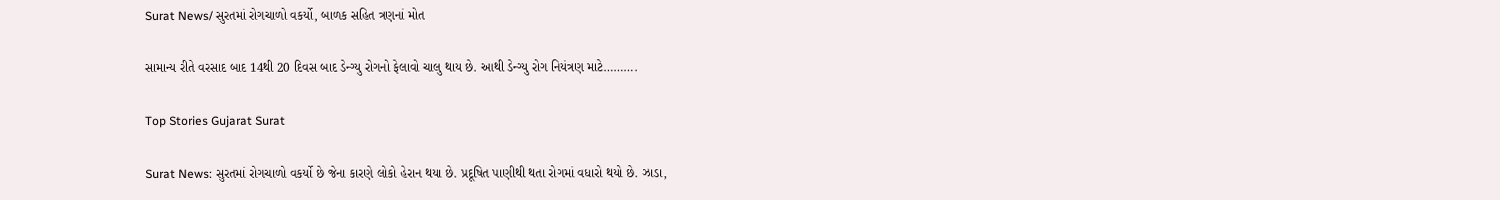Surat News/ સુરતમાં રોગચાળો વકર્યો, બાળક સહિત ત્રણનાં મોત

સામાન્ય રીતે વરસાદ બાદ 14થી 20 દિવસ બાદ ડેન્ગ્યુ રોગનો ફેલાવો ચાલુ થાય છે. આથી ડેન્ગ્યુ રોગ નિયંત્રણ માટે……….

Top Stories Gujarat Surat

Surat News: સુરતમાં રોગચાળો વકર્યો છે જેના કારણે લોકો હેરાન થયા છે. પ્રદૂષિત પાણીથી થતા રોગમાં વધારો થયો છે. ઝાડા,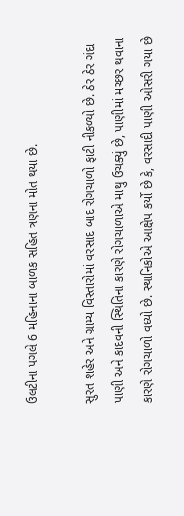ઉલટીના પગલે 6 મહિનાના બાળક સહિત ત્રણના મોત થયા છે.

સુરત શહેર અને ગ્રામ્ય વિસ્તારોમાં વરસાદ બાદ રોગચાળો ફાટી નીકળ્યો છે. ઠેર ઠેર ગંદા પાણી અને કાદવની સ્થિતિના કારણે રોગચાળાએ માથુ ઉચક્યું છે, પાણીમાં મચ્છર થવાના કારણે રોગચાળો વધ્યો છે. સ્થાનિકોએ આક્ષેપ કર્યો છે કે, વરસાદી પાણી ઓસરી ગયા છે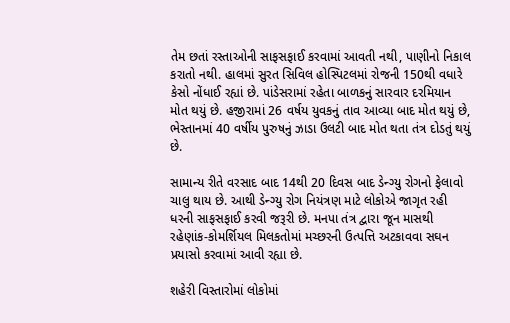તેમ છતાં રસ્તાઓની સાફસફાઈ કરવામાં આવતી નથી, પાણીનો નિકાલ કરાતો નથી. હાલમાં સુરત સિવિલ હોસ્પિટલમાં રોજની 150થી વધારે કેસો નોંધાઈ રહ્યાં છે. પાંડેસરામાં રહેતા બાળકનું સારવાર દરમિયાન મોત થયું છે. હજીરામાં 26 વર્ષય યુવકનું તાવ આવ્યા બાદ મોત થયું છે, ભેસ્તાનમાં 40 વર્ષીય પુરુષનું ઝાડા ઉલટી બાદ મોત થતા તંત્ર દોડતું થયું છે.

સામાન્ય રીતે વરસાદ બાદ 14થી 20 દિવસ બાદ ડેન્ગ્યુ રોગનો ફેલાવો ચાલુ થાય છે. આથી ડેન્ગ્યુ રોગ નિયંત્રણ માટે લોકોએ જાગૃત રહી ધરની સાફસફાઈ કરવી જરૂરી છે. મનપા તંત્ર દ્વારા જૂન માસથી રહેણાંક-કોમર્શિયલ મિલકતોમાં મચ્છરની ઉત્પત્તિ અટકાવવા સઘન પ્રયાસો કરવામાં આવી રહ્યા છે.

શહેરી વિસ્તારોમાં લોકોમાં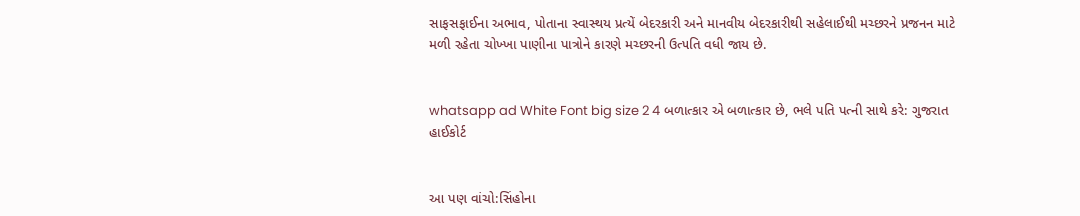સાફસફાઈના અભાવ, પોતાના સ્વાસ્થય પ્રત્યેં બેદરકારી અને માનવીય બેદરકારીથી સહેલાઈથી મચ્છરને પ્રજનન માટે મળી રહેતા ચોખ્ખા પાણીના પાત્રોને કારણે મચ્છરની ઉત્‍૫તિ વધી જાય છે.


whatsapp ad White Font big size 2 4 બળાત્કાર એ બળાત્કાર છે, ભલે પતિ પત્ની સાથે કરે: ગુજરાત હાઈકોર્ટ


આ પણ વાંચો:સિંહોના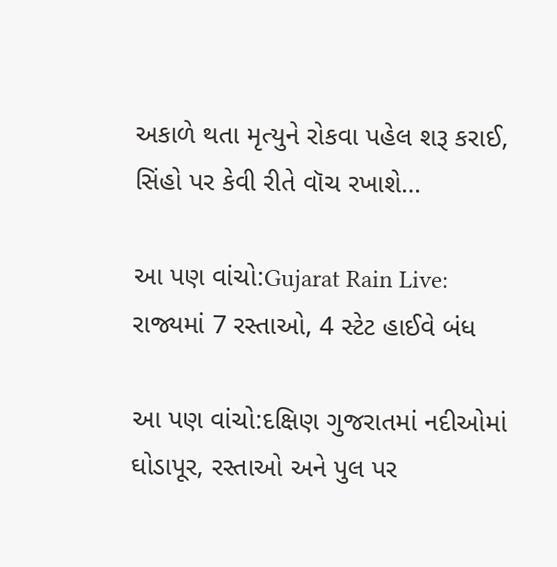અકાળે થતા મૃત્યુને રોકવા પહેલ શરૂ કરાઈ, સિંહો પર કેવી રીતે વૉચ રખાશે…

આ પણ વાંચો:Gujarat Rain Live: રાજ્યમાં 7 રસ્તાઓ, 4 સ્ટેટ હાઈવે બંધ

આ પણ વાંચો:દક્ષિણ ગુજરાતમાં નદીઓમાં ઘોડાપૂર, રસ્તાઓ અને પુલ પર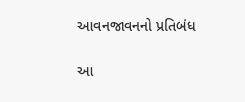આવનજાવનનો પ્રતિબંધ

આ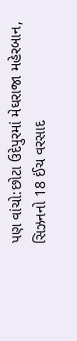પણ વાંચો:છોટા ઉદેપુરમાં મેઘરાજા મહેરબાન, સિઝનનો 18 ઈંચ વરસાદ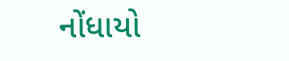નોંધાયો